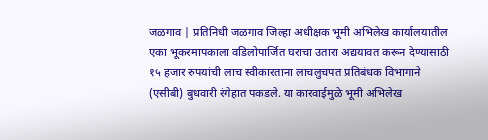जळगाव | प्रतिनिधी जळगाव जिल्हा अधीक्षक भूमी अभिलेख कार्यालयातील एका भूकरमापकाला वडिलोपार्जित घराचा उतारा अद्ययावत करून देण्यासाठी १५ हजार रुपयांची लाच स्वीकारताना लाचलुचपत प्रतिबंधक विभागाने (एसीबी) बुधवारी रंगेहात पकडले. या कारवाईमुळे भूमी अभिलेख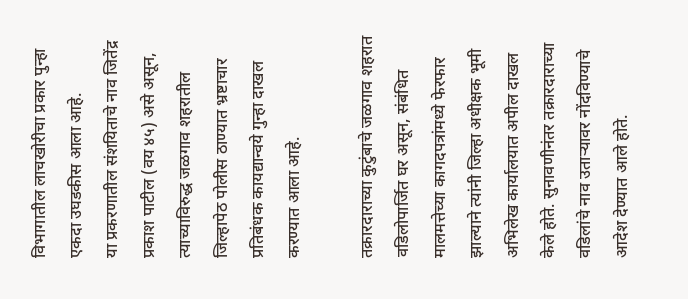विभागातील लाचखोरीचा प्रकार पुन्हा एकदा उघडकीस आला आहे.
या प्रकरणातील संशयिताचे नाव जितेंद्र प्रकाश पाटील (वय ४५) असे असून, त्याच्याविरुद्ध जळगाव शहरातील जिल्हापेठ पोलीस ठाण्यात भ्रष्टाचार प्रतिबंधक कायद्यान्वये गुन्हा दाखल करण्यात आला आहे.

तक्रारदाराच्या कुटुंबाचे जळगाव शहरात वडिलोपार्जित घर असून, संबंधित मालमत्तेच्या कागदपत्रांमध्ये फेरफार झाल्याने त्यांनी जिल्हा अधीक्षक भूमी अभिलेख कार्यालयात अपील दाखल केले होते. सुनावणीनंतर तक्रारदाराच्या वडिलांचे नाव उताऱ्यावर नोंदविण्याचे आदेश देण्यात आले होते.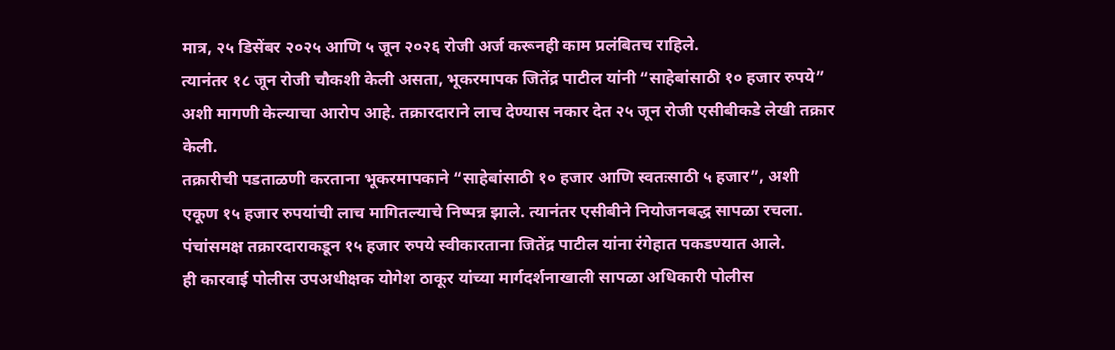मात्र, २५ डिसेंबर २०२५ आणि ५ जून २०२६ रोजी अर्ज करूनही काम प्रलंबितच राहिले.
त्यानंतर १८ जून रोजी चौकशी केली असता, भूकरमापक जितेंद्र पाटील यांनी “साहेबांसाठी १० हजार रुपये” अशी मागणी केल्याचा आरोप आहे. तक्रारदाराने लाच देण्यास नकार देत २५ जून रोजी एसीबीकडे लेखी तक्रार केली.
तक्रारीची पडताळणी करताना भूकरमापकाने “साहेबांसाठी १० हजार आणि स्वतःसाठी ५ हजार”, अशी एकूण १५ हजार रुपयांची लाच मागितल्याचे निष्पन्न झाले. त्यानंतर एसीबीने नियोजनबद्ध सापळा रचला. पंचांसमक्ष तक्रारदाराकडून १५ हजार रुपये स्वीकारताना जितेंद्र पाटील यांना रंगेहात पकडण्यात आले.
ही कारवाई पोलीस उपअधीक्षक योगेश ठाकूर यांच्या मार्गदर्शनाखाली सापळा अधिकारी पोलीस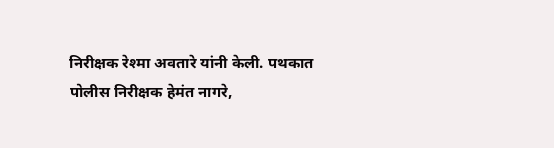निरीक्षक रेश्मा अवतारे यांनी केली. पथकात पोलीस निरीक्षक हेमंत नागरे,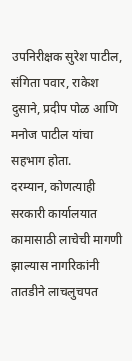उपनिरीक्षक सुरेश पाटील, संगिता पवार, राकेश दुसाने, प्रदीप पोळ आणि मनोज पाटील यांचा सहभाग होता.
दरम्यान, कोणत्याही सरकारी कार्यालयात कामासाठी लाचेची मागणी झाल्यास नागरिकांनी तातडीने लाचलुचपत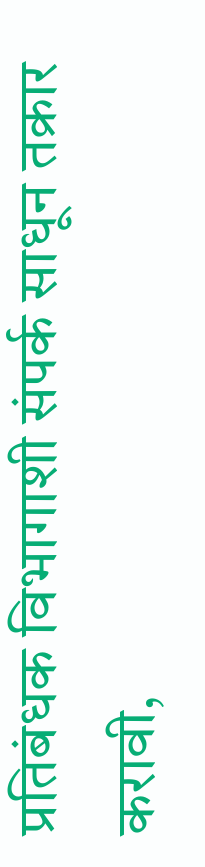प्रतिबंधक विभागाशी संपर्क साधून तक्रार करावी,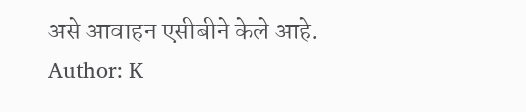असे आवाहन एसीबीने केले आहे.
Author: K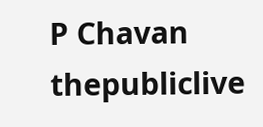P Chavan
thepubliclive